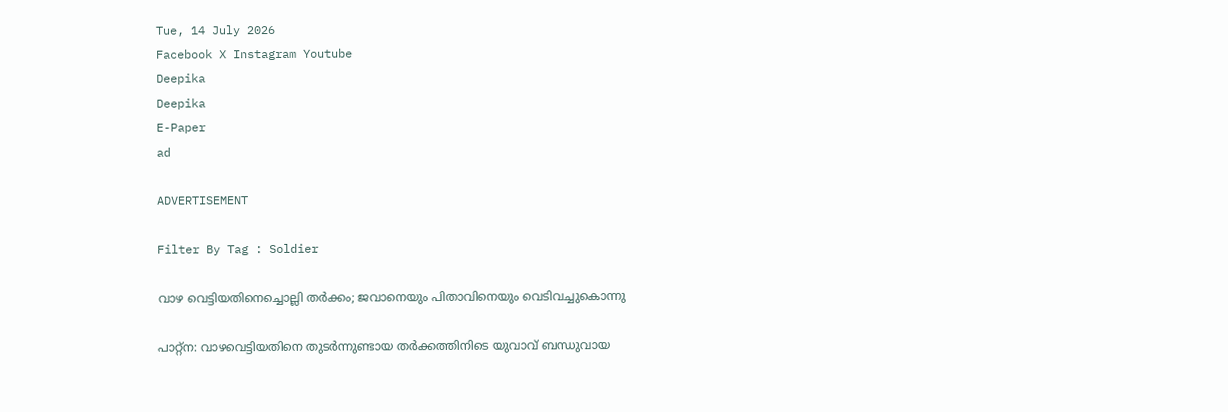Tue, 14 July 2026
Facebook X Instagram Youtube
Deepika
Deepika
E-Paper
ad

ADVERTISEMENT

Filter By Tag : Soldier

വാഴ വെട്ടിയതിനെച്ചൊല്ലി തർക്കം; ജവാനെയും പിതാവിനെയും വെടിവച്ചുകൊന്നു

പാറ്റ്ന: വാഴവെട്ടിയതിനെ തുടർന്നുണ്ടായ തർക്കത്തിനിടെ യുവാവ് ബന്ധുവായ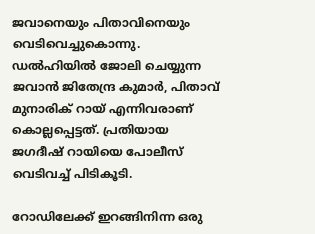ജവാനെയും പിതാവിനെയും വെടിവെച്ചുകൊന്നു. ഡൽഹിയിൽ ജോലി ചെയ്യുന്ന ജവാൻ ജിതേന്ദ്ര കുമാർ, പിതാവ് മുനാരിക് റായ് എന്നിവരാണ് കൊല്ലപ്പെട്ടത്. പ്രതിയായ ജഗദീഷ് റായിയെ പോലീസ് വെടിവച്ച് പിടികൂടി.

റോഡിലേക്ക് ഇറങ്ങിനിന്ന ഒരു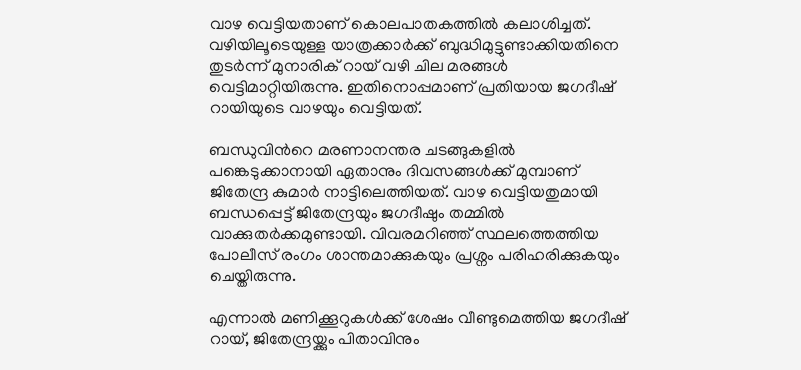വാഴ വെട്ടിയതാണ് കൊലപാതകത്തിൽ കലാശിച്ചത്. വഴിയിലൂടെയുള്ള യാത്രക്കാർക്ക് ബുദ്ധിമുട്ടുണ്ടാക്കിയതിനെ തുടർന്ന് മുനാരിക് റായ് വഴി ചില മരങ്ങൾ വെട്ടിമാറ്റിയിരുന്നു. ഇതിനൊപ്പമാണ് പ്രതിയായ ജഗദീഷ് റായിയുടെ വാഴയും വെട്ടിയത്.

ബന്ധുവിന്‍റെ മരണാനന്തര ചടങ്ങുകളിൽ പങ്കെടുക്കാനായി ഏതാനും ദിവസങ്ങൾക്ക് മുമ്പാണ് ജിതേന്ദ്ര കുമാർ നാട്ടിലെത്തിയത്. വാഴ വെട്ടിയതുമായി ബന്ധപ്പെട്ട് ജിതേന്ദ്രയും ജഗദീഷും തമ്മിൽ വാക്കുതർക്കമുണ്ടായി. വിവരമറിഞ്ഞ് സ്ഥലത്തെത്തിയ പോലീസ് രംഗം ശാന്തമാക്കുകയും പ്രശ്നം പരിഹരിക്കുകയും ചെയ്തിരുന്നു.

എന്നാൽ മണിക്കൂറുകൾക്ക് ശേഷം വീണ്ടുമെത്തിയ ജഗദീഷ് റായ്, ജിതേന്ദ്രയ്ക്കും പിതാവിനും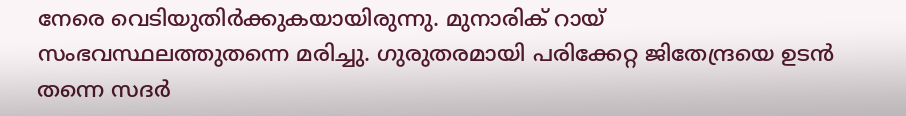നേരെ വെടിയുതിർക്കുകയായിരുന്നു. മുനാരിക് റായ് സംഭവസ്ഥലത്തുതന്നെ മരിച്ചു. ഗുരുതരമായി പരിക്കേറ്റ ജിതേന്ദ്രയെ ഉടൻ തന്നെ സദർ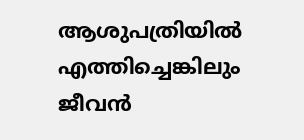ആശുപത്രിയിൽ എത്തിച്ചെങ്കിലും ജീവൻ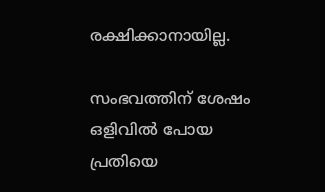രക്ഷിക്കാനായില്ല.

സംഭവത്തിന് ശേഷം ഒളിവിൽ പോയ പ്രതിയെ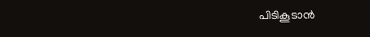പിടികൂടാൻ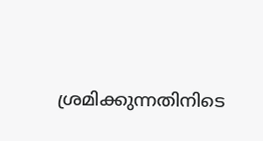ശ്രമിക്കുന്നതിനിടെ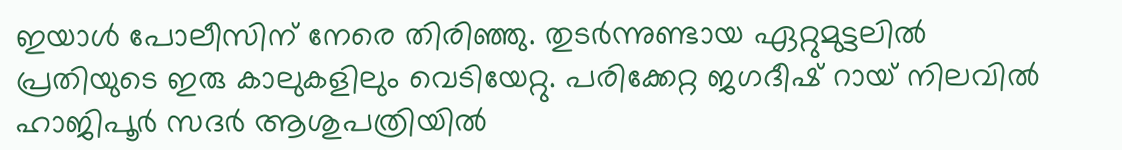ഇയാൾ പോലീസിന് നേരെ തിരിഞ്ഞു. തുടർന്നുണ്ടായ ഏറ്റുമുട്ടലിൽ പ്രതിയുടെ ഇരു കാലുകളിലും വെടിയേറ്റു. പരിക്കേറ്റ ജഗദീഷ് റായ് നിലവിൽ ഹാജിപൂർ സദർ ആശുപത്രിയിൽ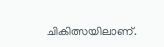ചികിത്സയിലാണ്.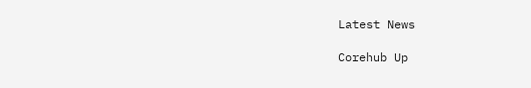Latest News

Corehub Up